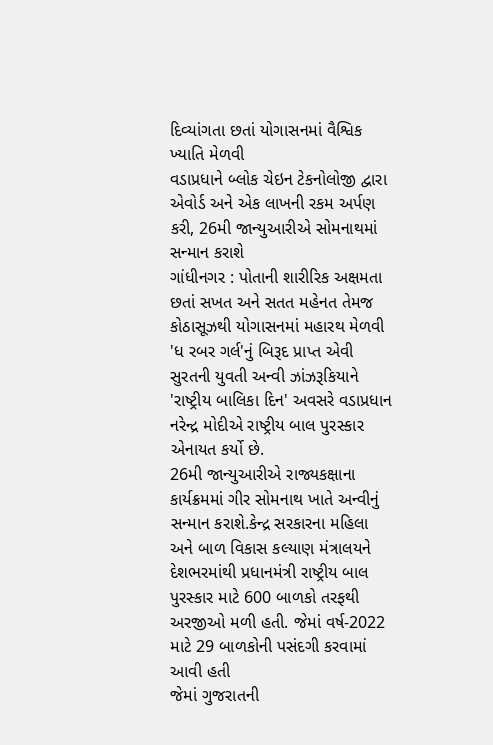દિવ્યાંગતા છતાં યોગાસનમાં વૈશ્વિક ખ્યાતિ મેળવી
વડાપ્રધાને બ્લોક ચેઇન ટેકનોલોજી દ્વારા એવોર્ડ અને એક લાખની રકમ અર્પણ કરી, 26મી જાન્યુઆરીએ સોમનાથમાં સન્માન કરાશે
ગાંધીનગર : પોતાની શારીરિક અક્ષમતા છતાં સખત અને સતત મહેનત તેમજ કોઠાસૂઝથી યોગાસનમાં મહારથ મેળવી 'ધ રબર ગર્લ'નું બિરૂદ પ્રાપ્ત એવી સુરતની યુવતી અન્વી ઝાંઝરૂકિયાને 'રાષ્ટ્રીય બાલિકા દિન' અવસરે વડાપ્રધાન નરેન્દ્ર મોદીએ રાષ્ટ્રીય બાલ પુરસ્કાર એનાયત કર્યો છે.
26મી જાન્યુઆરીએ રાજ્યકક્ષાના કાર્યક્રમમાં ગીર સોમનાથ ખાતે અન્વીનું સન્માન કરાશે.કેન્દ્ર સરકારના મહિલા અને બાળ વિકાસ કલ્યાણ મંત્રાલયને દેશભરમાંથી પ્રધાનમંત્રી રાષ્ટ્રીય બાલ પુરસ્કાર માટે 600 બાળકો તરફથી અરજીઓ મળી હતી. જેમાં વર્ષ-2022 માટે 29 બાળકોની પસંદગી કરવામાં આવી હતી
જેમાં ગુજરાતની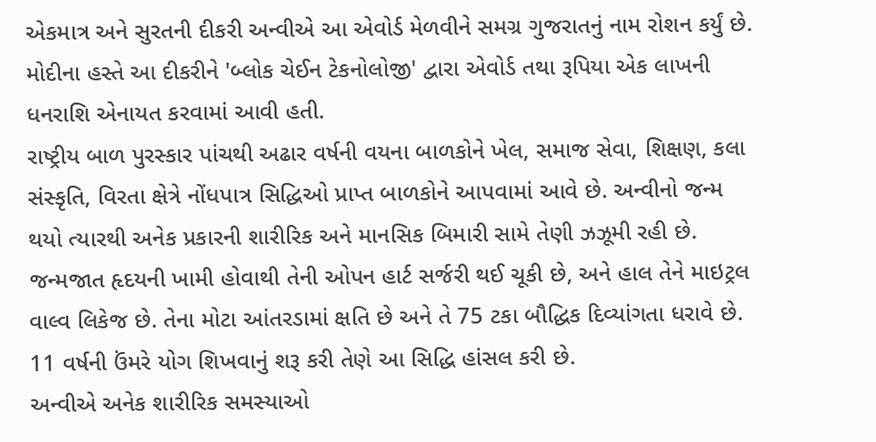એકમાત્ર અને સુરતની દીકરી અન્વીએ આ એવોર્ડ મેળવીને સમગ્ર ગુજરાતનું નામ રોશન કર્યું છે. મોદીના હસ્તે આ દીકરીને 'બ્લોક ચેઈન ટેકનોલોજી' દ્વારા એવોર્ડ તથા રૂપિયા એક લાખની ધનરાશિ એનાયત કરવામાં આવી હતી.
રાષ્ટ્રીય બાળ પુરસ્કાર પાંચથી અઢાર વર્ષની વયના બાળકોને ખેલ, સમાજ સેવા, શિક્ષણ, કલા સંસ્કૃતિ, વિરતા ક્ષેત્રે નોંધપાત્ર સિદ્ધિઓ પ્રાપ્ત બાળકોને આપવામાં આવે છે. અન્વીનો જન્મ થયો ત્યારથી અનેક પ્રકારની શારીરિક અને માનસિક બિમારી સામે તેણી ઝઝૂમી રહી છે.
જન્મજાત હૃદયની ખામી હોવાથી તેની ઓપન હાર્ટ સર્જરી થઈ ચૂકી છે, અને હાલ તેને માઇટ્રલ વાલ્વ લિકેજ છે. તેના મોટા આંતરડામાં ક્ષતિ છે અને તે 75 ટકા બૌદ્ધિક દિવ્યાંગતા ધરાવે છે. 11 વર્ષની ઉંમરે યોગ શિખવાનું શરૂ કરી તેણે આ સિદ્ધિ હાંસલ કરી છે.
અન્વીએ અનેક શારીરિક સમસ્યાઓ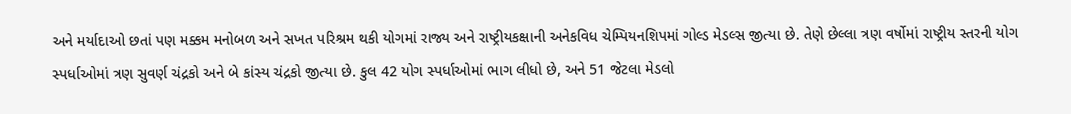અને મર્યાદાઓ છતાં પણ મક્કમ મનોબળ અને સખત પરિશ્રમ થકી યોગમાં રાજ્ય અને રાષ્ટ્રીયકક્ષાની અનેકવિધ ચેમ્પિયનશિપમાં ગોલ્ડ મેડલ્સ જીત્યા છે. તેણે છેલ્લા ત્રણ વર્ષોમાં રાષ્ટ્રીય સ્તરની યોગ સ્પર્ધાઓમાં ત્રણ સુવર્ણ ચંદ્રકો અને બે કાંસ્ય ચંદ્રકો જીત્યા છે. કુલ 42 યોગ સ્પર્ધાઓમાં ભાગ લીધો છે, અને 51 જેટલા મેડલો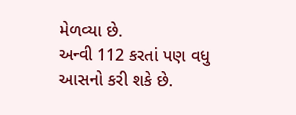મેળવ્યા છે.
અન્વી 112 કરતાં પણ વધુ આસનો કરી શકે છે.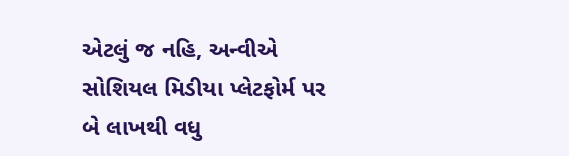એટલું જ નહિ, અન્વીએ સોશિયલ મિડીયા પ્લેટફોર્મ પર બે લાખથી વધુ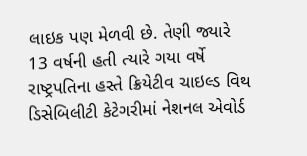લાઇક પણ મેળવી છે. તેણી જ્યારે 13 વર્ષની હતી ત્યારે ગયા વર્ષે રાષ્ટ્રપતિના હસ્તે ક્રિયેટીવ ચાઇલ્ડ વિથ ડિસેબિલીટી કેટેગરીમાં નેશનલ એવોર્ડ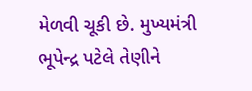મેળવી ચૂકી છે. મુખ્યમંત્રી ભૂપેન્દ્ર પટેલે તેણીને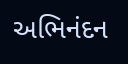અભિનંદન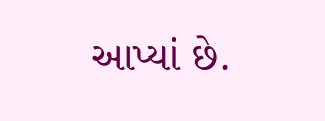આપ્યાં છે.